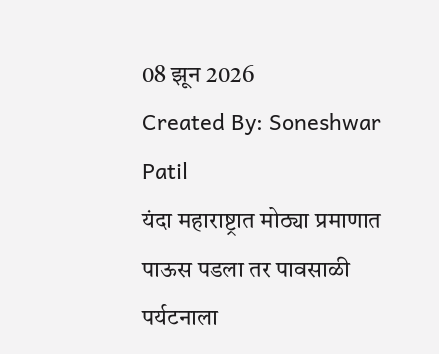08 झून 2026
Created By: Soneshwar Patil
यंदा महाराष्ट्रात मोठ्या प्रमाणात पाऊस पडला तर पावसाळी पर्यटनाला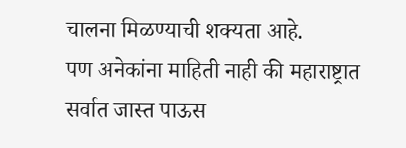चालना मिळण्याची शक्यता आहे.
पण अनेकांना माहिती नाही की महाराष्ट्रात सर्वात जास्त पाऊस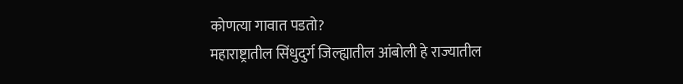कोणत्या गावात पडतो?
महाराष्ट्रातील सिंधुदुर्ग जिल्ह्यातील आंबोली हे राज्यातील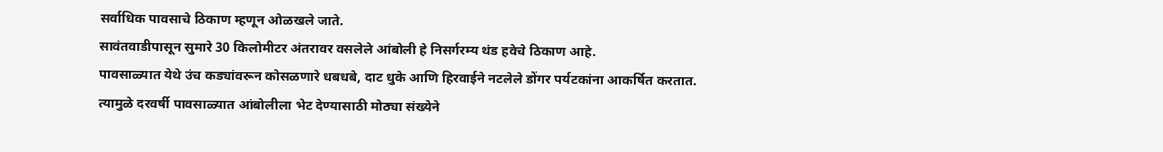सर्वाधिक पावसाचे ठिकाण म्हणून ओळखले जाते.
सावंतवाडीपासून सुमारे 30 किलोमीटर अंतरावर वसलेले आंबोली हे निसर्गरम्य थंड हवेचे ठिकाण आहे.
पावसाळ्यात येथे उंच कड्यांवरून कोसळणारे धबधबे, दाट धुके आणि हिरवाईने नटलेले डोंगर पर्यटकांना आकर्षित करतात.
त्यामुळे दरवर्षी पावसाळ्यात आंबोलीला भेट देण्यासाठी मोठ्या संख्येने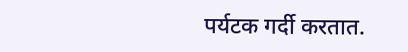पर्यटक गर्दी करतात.